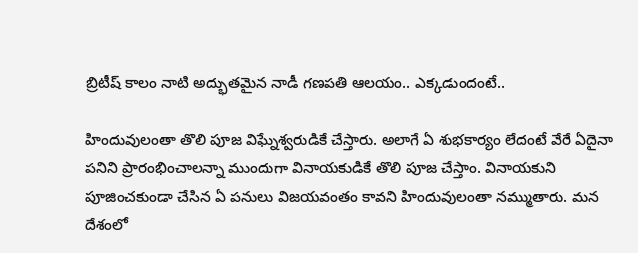బ్రిటీష్ కాలం నాటి అద్భుతమైన నాడీ గణపతి ఆలయం.. ఎక్కడుందంటే..

హిందువులంతా తొలి పూజ విఘ్నేశ్వరుడికే చేస్తారు. అలాగే ఏ శుభకార్యం లేదంటే వేరే ఏదైనా పనిని ప్రారంభించాలన్నా ముందుగా వినాయకుడికే తొలి పూజ చేస్తాం. వినాయకుని పూజించకుండా చేసిన ఏ పనులు విజయవంతం కావని హిందువులంతా నమ్ముతారు. మన దేశంలో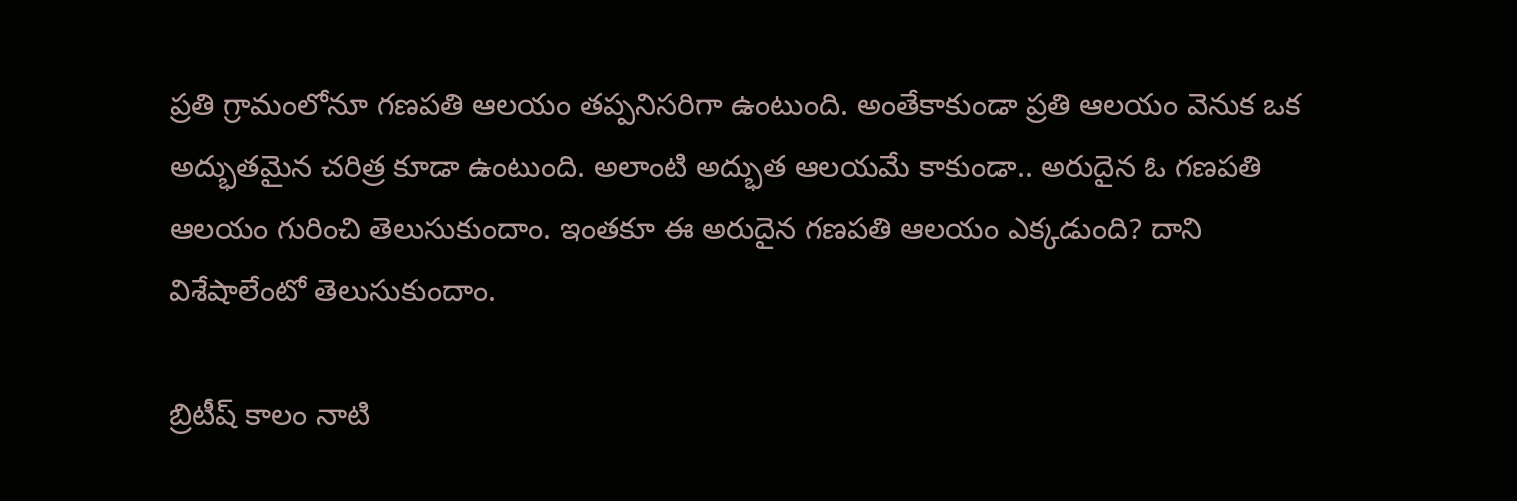ప్రతి గ్రామంలోనూ గణపతి ఆలయం తప్పనిసరిగా ఉంటుంది. అంతేకాకుండా ప్రతి ఆలయం వెనుక ఒక అద్భుతమైన చరిత్ర కూడా ఉంటుంది. అలాంటి అద్భుత ఆలయమే కాకుండా.. అరుదైన ఓ గణపతి ఆలయం గురించి తెలుసుకుందాం. ఇంతకూ ఈ అరుదైన గణపతి ఆలయం ఎక్కడుంది? దాని విశేషాలేంటో తెలుసుకుందాం.

బ్రిటీష్ కాలం నాటి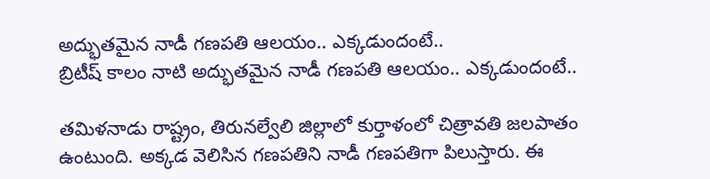అద్భుతమైన నాడీ గణపతి ఆలయం.. ఎక్కడుందంటే..
బ్రిటీష్ కాలం నాటి అద్భుతమైన నాడీ గణపతి ఆలయం.. ఎక్కడుందంటే..

తమిళనాడు రాష్ట్రం, తిరునల్వేలి జిల్లాలో కుర్తాళంలో చిత్రావతి జలపాతం ఉంటుంది. అక్కడ వెలిసిన గణపతిని నాడీ గణపతిగా పిలుస్తారు. ఈ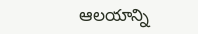ఆలయాన్ని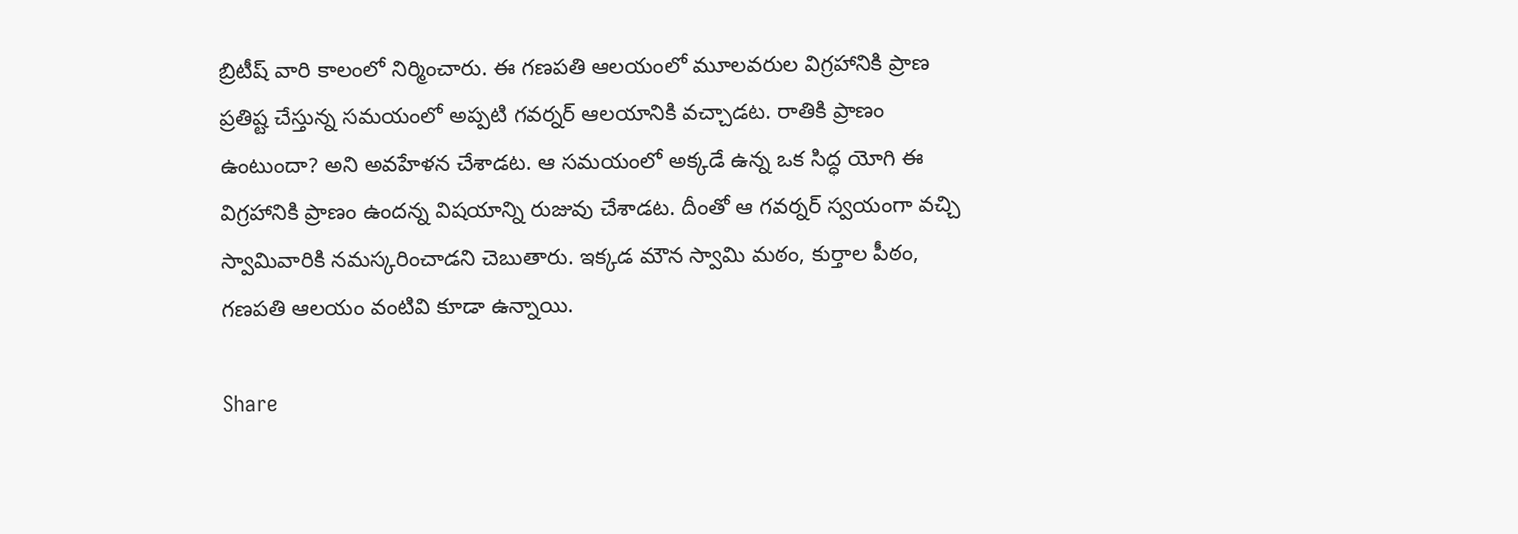బ్రిటీష్ వారి కాలంలో నిర్మించారు. ఈ గణపతి ఆలయంలో మూలవరుల విగ్రహానికి ప్రాణ ప్రతిష్ట చేస్తున్న సమయంలో అప్పటి గవర్నర్ ఆలయానికి వచ్చాడట. రాతికి ప్రాణం ఉంటుందా? అని అవహేళన చేశాడట. ఆ సమయంలో అక్కడే ఉన్న ఒక సిద్ధ యోగి ఈ విగ్రహానికి ప్రాణం ఉందన్న విషయాన్ని రుజువు చేశాడట. దీంతో ఆ గవర్నర్ స్వయంగా వచ్చి స్వామివారికి నమస్కరించాడని చెబుతారు. ఇక్కడ మౌన స్వామి మఠం, కుర్తాల పీఠం, గణపతి ఆలయం వంటివి కూడా ఉన్నాయి.

Share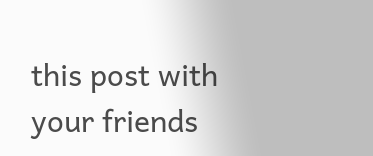this post with your friends